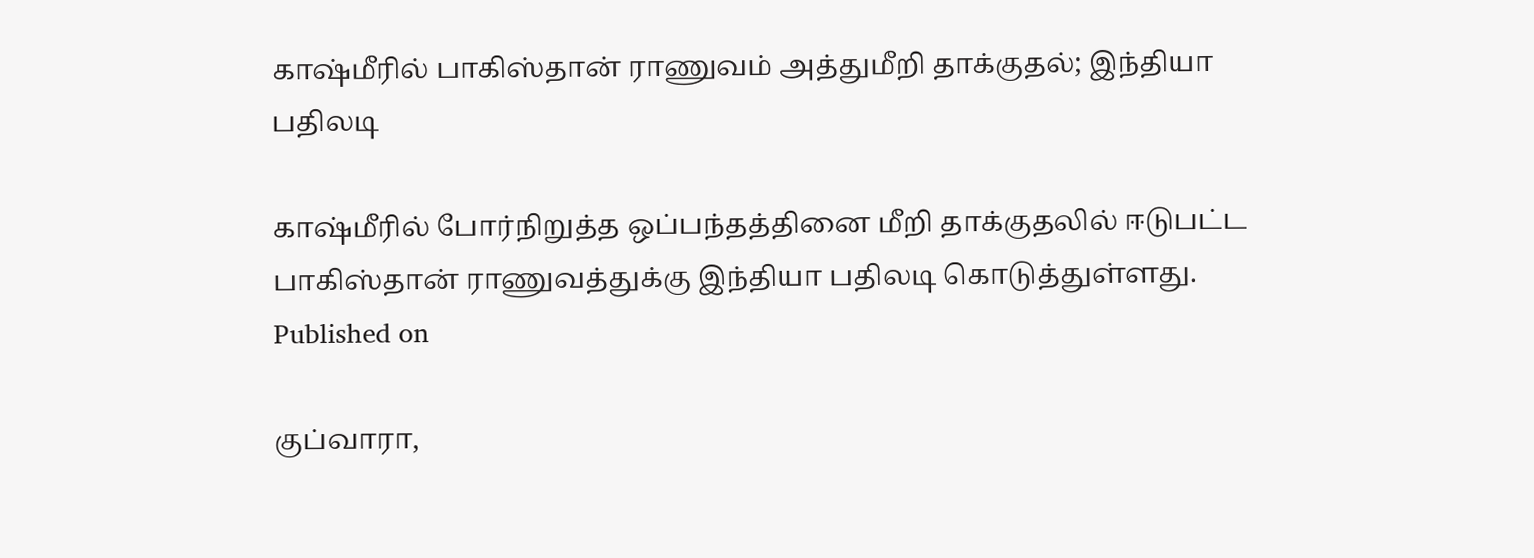காஷ்மீரில் பாகிஸ்தான் ராணுவம் அத்துமீறி தாக்குதல்; இந்தியா பதிலடி

காஷ்மீரில் போர்நிறுத்த ஒப்பந்தத்தினை மீறி தாக்குதலில் ஈடுபட்ட பாகிஸ்தான் ராணுவத்துக்கு இந்தியா பதிலடி கொடுத்துள்ளது.
Published on

குப்வாரா,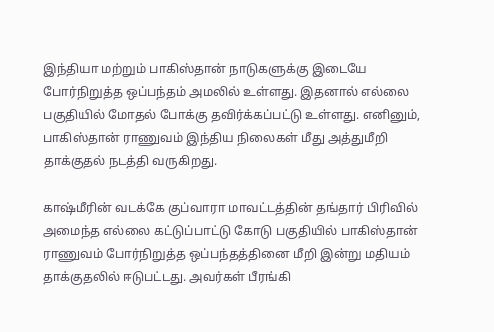இந்தியா மற்றும் பாகிஸ்தான் நாடுகளுக்கு இடையே போர்நிறுத்த ஒப்பந்தம் அமலில் உள்ளது. இதனால் எல்லை பகுதியில் மோதல் போக்கு தவிர்க்கப்பட்டு உள்ளது. எனினும், பாகிஸ்தான் ராணுவம் இந்திய நிலைகள் மீது அத்துமீறி தாக்குதல் நடத்தி வருகிறது.

காஷ்மீரின் வடக்கே குப்வாரா மாவட்டத்தின் தங்தார் பிரிவில் அமைந்த எல்லை கட்டுப்பாட்டு கோடு பகுதியில் பாகிஸ்தான் ராணுவம் போர்நிறுத்த ஒப்பந்தத்தினை மீறி இன்று மதியம் தாக்குதலில் ஈடுபட்டது. அவர்கள் பீரங்கி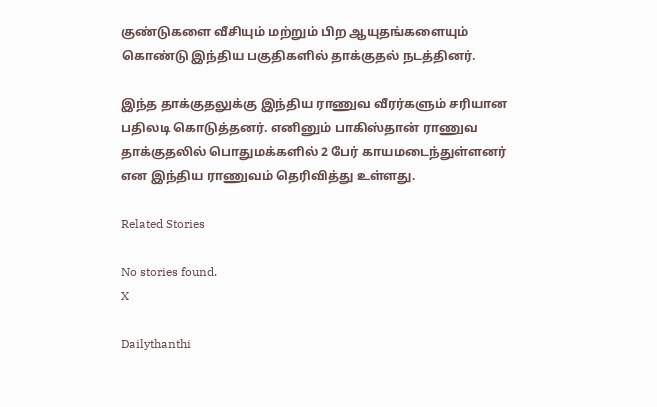குண்டுகளை வீசியும் மற்றும் பிற ஆயுதங்களையும் கொண்டு இந்திய பகுதிகளில் தாக்குதல் நடத்தினர்.

இந்த தாக்குதலுக்கு இந்திய ராணுவ வீரர்களும் சரியான பதிலடி கொடுத்தனர். எனினும் பாகிஸ்தான் ராணுவ தாக்குதலில் பொதுமக்களில் 2 பேர் காயமடைந்துள்ளனர் என இந்திய ராணுவம் தெரிவித்து உள்ளது.

Related Stories

No stories found.
X

Dailythanthi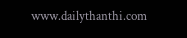www.dailythanthi.com